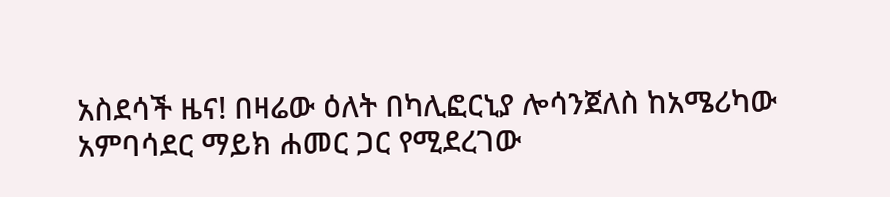አስደሳች ዜና! በዛሬው ዕለት በካሊፎርኒያ ሎሳንጀለስ ከአሜሪካው አምባሳደር ማይክ ሐመር ጋር የሚደረገው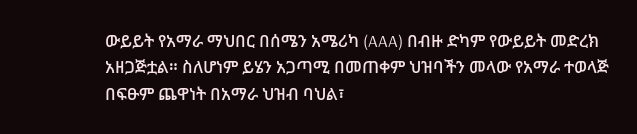ውይይት የአማራ ማህበር በሰሜን አሜሪካ (AAA) በብዙ ድካም የውይይት መድረክ አዘጋጅቷል። ስለሆነም ይሄን አጋጣሚ በመጠቀም ህዝባችን መላው የአማራ ተወላጅ በፍፁም ጨዋነት በአማራ ህዝብ ባህል፣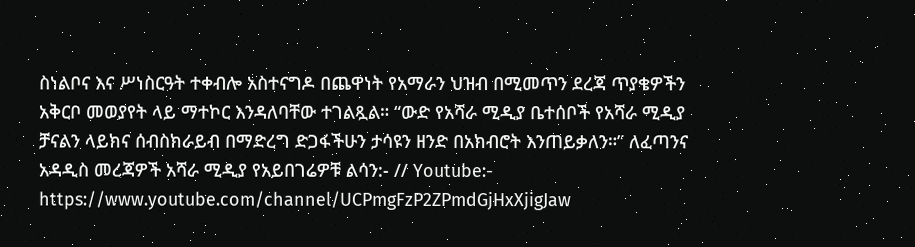ስነልቦና እና ሥነስርዓት ተቀብሎ አስተናግዶ በጨዋነት የአማራን ህዝብ በሚመጥን ደረጃ ጥያቄዎችን አቅርቦ መወያየት ላይ ማተኮር እንዳለባቸው ተገልጿል። “ውድ የአሻራ ሚዲያ ቤተሰቦች የአሻራ ሚዲያ ቻናልን ላይክና ሰብስክራይብ በማድረግ ድጋፋችሁን ታሳዩን ዘንድ በአክብሮት እንጠይቃለን።” ለፈጣንና አዳዲስ መረጃዎች አሻራ ሚዲያ የአይበገሬዎቹ ልሳን:- // Youtube:- https://www.youtube.com/channel/UCPmgFzP2ZPmdGjHxXjigJaw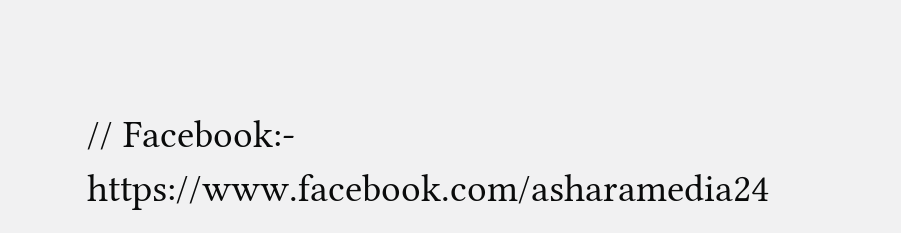// Facebook:- https://www.facebook.com/asharamedia24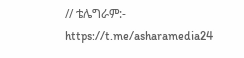// ቴሌግራም:- https://t.me/asharamedia24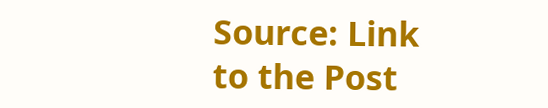Source: Link to the Post